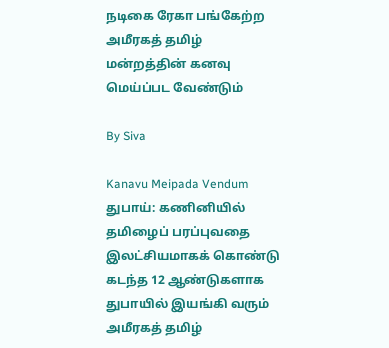நடிகை ரேகா பங்கேற்ற அமீரகத் தமிழ் மன்றத்தின் கனவு மெய்ப்பட வேண்டும்

By Siva

Kanavu Meipada Vendum
துபாய்: கணினியில் தமிழைப் பரப்புவதை இலட்சியமாகக் கொண்டு கடந்த 12 ஆண்டுகளாக துபாயில் இயங்கி வரும் அமீரகத் தமிழ்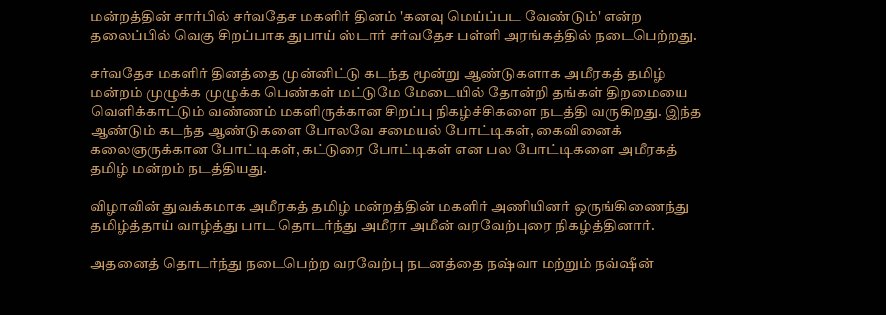மன்றத்தின் சார்பில் சர்வதேச மகளிர் தினம் 'கனவு மெய்ப்பட வேண்டும்' என்ற தலைப்பில் வெகு சிறப்பாக துபாய் ஸ்டார் சர்வதேச பள்ளி அரங்கத்தில் நடைபெற்றது.

சர்வதேச மகளிர் தினத்தை முன்னிட்டு கடந்த மூன்று ஆண்டுகளாக அமீரகத் தமிழ் மன்றம் முழுக்க முழுக்க பெண்கள் மட்டுமே மேடையில் தோன்றி தங்கள் திறமையை வெளிக்காட்டும் வண்ணம் மகளிருக்கான சிறப்பு நிகழ்ச்சிகளை நடத்தி வருகிறது. இந்த ஆண்டும் கடந்த ஆண்டுகளை போலவே சமையல் போட்டிகள், கைவினைக் கலைஞருக்கான போட்டிகள், கட்டுரை போட்டிகள் என பல போட்டிகளை அமீரகத் தமிழ் மன்றம் நடத்தியது.

விழாவின் துவக்கமாக அமீரகத் தமிழ் மன்றத்தின் மகளிர் அணியினர் ஒருங்கிணைந்து தமிழ்த்தாய் வாழ்த்து பாட தொடர்ந்து அமீரா அமீன் வரவேற்புரை நிகழ்த்தினார்.

அதனைத் தொடர்ந்து நடைபெற்ற வரவேற்பு நடனத்தை நஷ்வா மற்றும் நவ்ஷீன்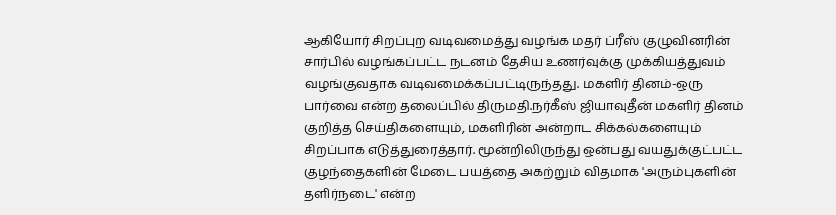ஆகியோர் சிறப்புற வடிவமைத்து வழங்க மதர் ப்ரீஸ் குழுவினரின் சார்பில் வழங்கப்பட்ட நடனம் தேசிய உணர்வுக்கு முக்கியத்துவம் வழங்குவதாக வடிவமைக்கப்பட்டிருந்தது. மகளிர் தினம்-ஒரு பார்வை என்ற தலைப்பில் திருமதி.நர்கீஸ் ஜியாவுதீன் மகளிர் தினம் குறித்த செய்திகளையும், மகளிரின் அன்றாட சிக்கல்களையும் சிறப்பாக எடுத்துரைத்தார். மூன்றிலிருந்து ஒன்பது வயதுக்குட்பட்ட குழந்தைகளின் மேடை பயத்தை அகற்றும் விதமாக 'அரும்புகளின் தளிர்நடை' என்ற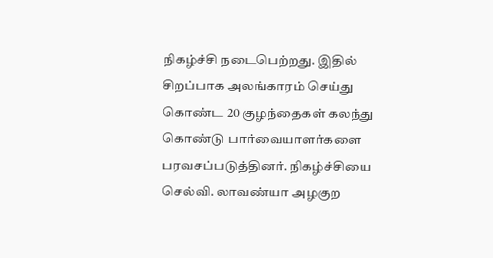நிகழ்ச்சி நடைபெற்றது. இதில் சிறப்பாக அலங்காரம் செய்து கொண்ட 20 குழந்தைகள் கலந்து கொண்டு பார்வையாளர்களை பரவசப்படுத்தினர். நிகழ்ச்சியை செல்வி. லாவண்யா அழகுற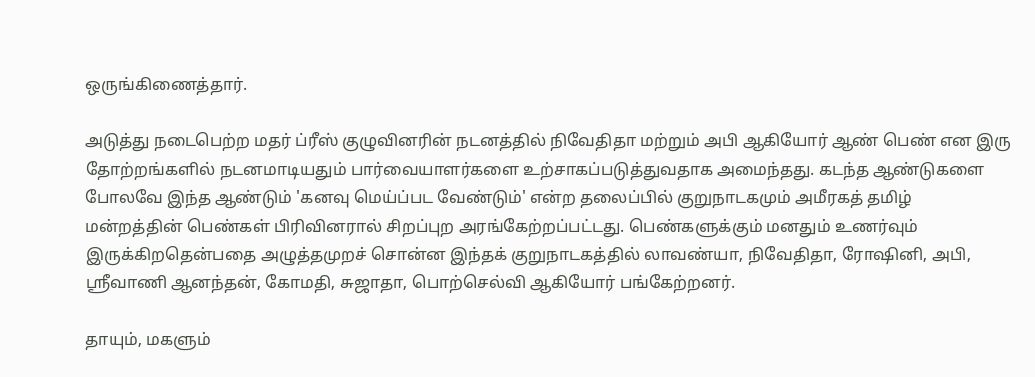ஒருங்கிணைத்தார்.

அடுத்து நடைபெற்ற மதர் ப்ரீஸ் குழுவினரின் நடனத்தில் நிவேதிதா மற்றும் அபி ஆகியோர் ஆண் பெண் என இரு தோற்றங்களில் நடனமாடியதும் பார்வையாளர்களை உற்சாகப்படுத்துவதாக அமைந்தது. கடந்த ஆண்டுகளை போலவே இந்த ஆண்டும் 'கனவு மெய்ப்பட வேண்டும்' என்ற தலைப்பில் குறுநாடகமும் அமீரகத் தமிழ் மன்றத்தின் பெண்கள் பிரிவினரால் சிறப்புற அரங்கேற்றப்பட்டது. பெண்களுக்கும் மனதும் உணர்வும் இருக்கிறதென்பதை அழுத்தமுறச் சொன்ன இந்தக் குறுநாடகத்தில் லாவண்யா, நிவேதிதா, ரோஷினி, அபி, ஸ்ரீவாணி ஆனந்தன், கோமதி, சுஜாதா, பொற்செல்வி ஆகியோர் பங்கேற்றனர்.

தாயும், மகளும்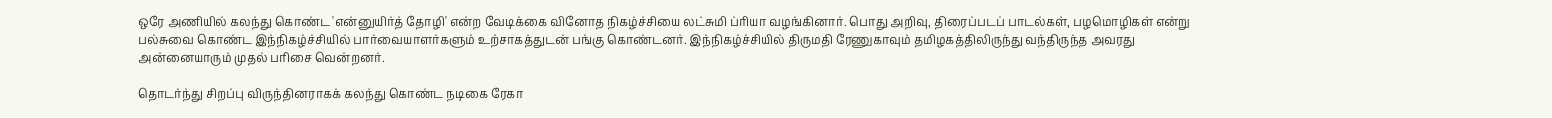ஒரே அணியில் கலந்து கொண்ட 'என்னுயிர்த் தோழி' என்ற வேடிக்கை வினோத நிகழ்ச்சியை லட்சுமி ப்ரியா வழங்கினார். பொது அறிவு, திரைப்படப் பாடல்கள், பழமொழிகள் என்று பல்சுவை கொண்ட இந்நிகழ்ச்சியில் பார்வையாளர்களும் உற்சாகத்துடன் பங்கு கொண்டனர். இந்நிகழ்ச்சியில் திருமதி ரேணுகாவும் தமிழகத்திலிருந்து வந்திருந்த அவரது அன்னையாரும் முதல் பரிசை வென்றனர்.

தொடர்ந்து சிறப்பு விருந்தினராகக் கலந்து கொண்ட நடிகை ரேகா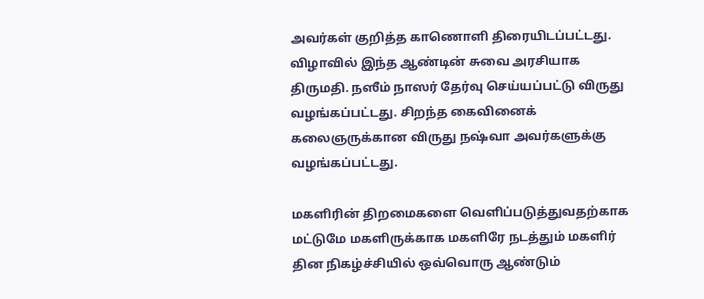அவர்கள் குறித்த காணொளி திரையிடப்பட்டது. விழாவில் இந்த ஆண்டின் சுவை அரசியாக திருமதி. நஸீம் நாஸர் தேர்வு செய்யப்பட்டு விருது வழங்கப்பட்டது. சிறந்த கைவினைக் கலைஞருக்கான விருது நஷ்வா அவர்களுக்கு வழங்கப்பட்டது.

மகளிரின் திறமைகளை வெளிப்படுத்துவதற்காக மட்டுமே மகளிருக்காக மகளிரே நடத்தும் மகளிர் தின நிகழ்ச்சியில் ஒவ்வொரு ஆண்டும்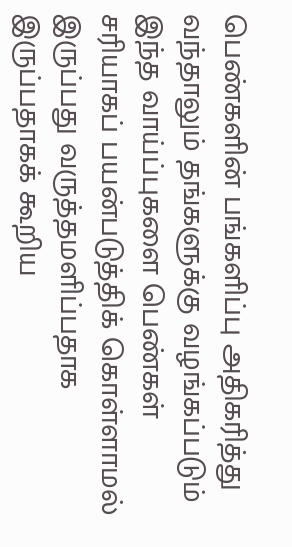பெண்களின் பங்களிப்பு அதிகரித்து வந்தாலும் தங்களுக்கு வழங்கப்படும் இந்த வாய்ப்புகளை பெண்கள் சரியாகப் பயன்படுத்திக் கொள்ளாமல் இருப்பது வருத்தமளிப்பதாக இருப்பதாகக் கூறிய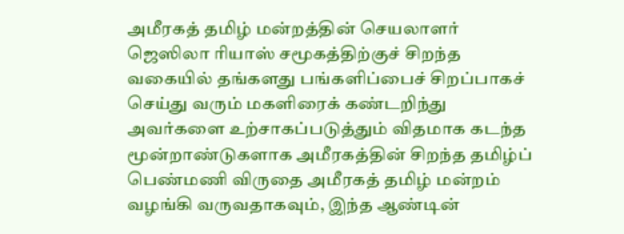அமீரகத் தமிழ் மன்றத்தின் செயலாளர் ஜெஸிலா ரியாஸ் சமூகத்திற்குச் சிறந்த வகையில் தங்களது பங்களிப்பைச் சிறப்பாகச் செய்து வரும் மகளிரைக் கண்டறிந்து அவர்களை உற்சாகப்படுத்தும் விதமாக கடந்த மூன்றாண்டுகளாக அமீரகத்தின் சிறந்த தமிழ்ப் பெண்மணி விருதை அமீரகத் தமிழ் மன்றம் வழங்கி வருவதாகவும், இந்த ஆண்டின்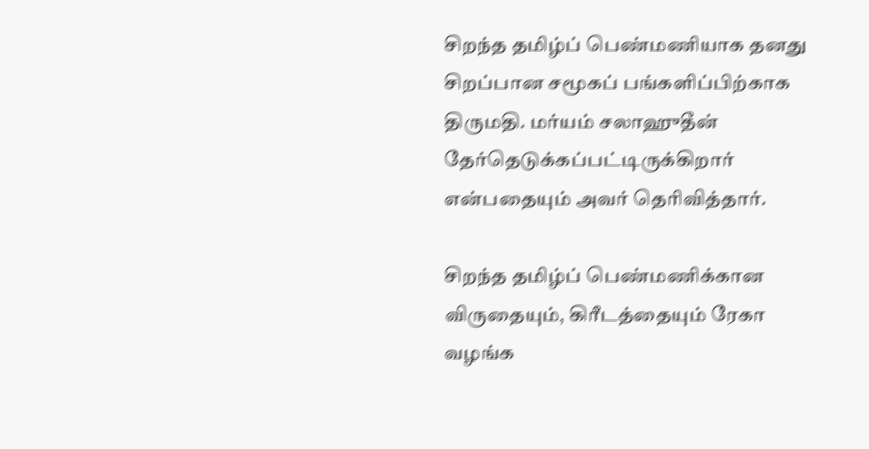சிறந்த தமிழ்ப் பெண்மணியாக தனது சிறப்பான சமூகப் பங்களிப்பிற்காக திருமதி. மர்யம் சலாஹுதீன் தேர்தெடுக்கப்பட்டிருக்கிறார் என்பதையும் அவர் தெரிவித்தார்.

சிறந்த தமிழ்ப் பெண்மணிக்கான விருதையும், கிரீடத்தையும் ரேகா வழங்க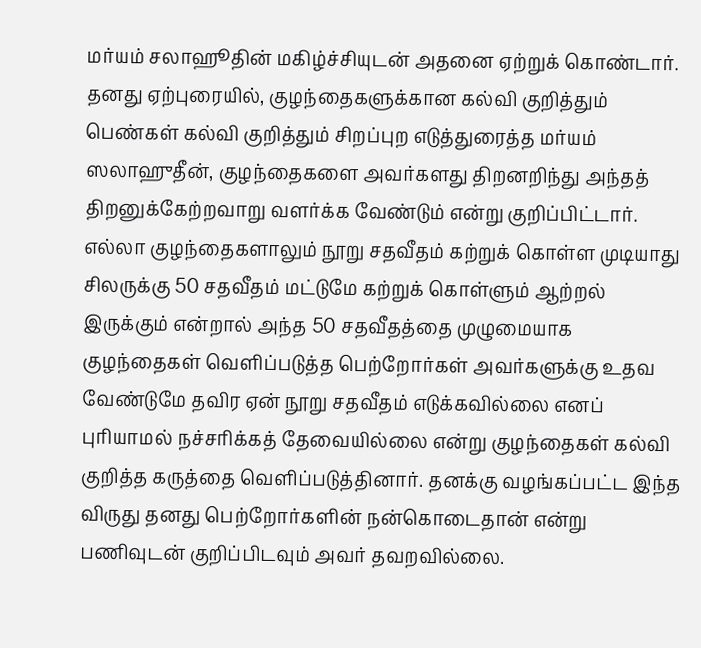மர்யம் சலாஹூதின் மகிழ்ச்சியுடன் அதனை ஏற்றுக் கொண்டார். தனது ஏற்புரையில், குழந்தைகளுக்கான கல்வி குறித்தும் பெண்கள் கல்வி குறித்தும் சிறப்புற எடுத்துரைத்த மர்யம் ஸலாஹுதீன், குழந்தைகளை அவர்களது திறனறிந்து அந்தத் திறனுக்கேற்றவாறு வளர்க்க வேண்டும் என்று குறிப்பிட்டார். எல்லா குழந்தைகளாலும் நூறு சதவீதம் கற்றுக் கொள்ள முடியாது சிலருக்கு 50 சதவீதம் மட்டுமே கற்றுக் கொள்ளும் ஆற்றல் இருக்கும் என்றால் அந்த 50 சதவீதத்தை முழுமையாக குழந்தைகள் வெளிப்படுத்த பெற்றோர்கள் அவர்களுக்கு உதவ வேண்டுமே தவிர ஏன் நூறு சதவீதம் எடுக்கவில்லை எனப் புரியாமல் நச்சரிக்கத் தேவையில்லை என்று குழந்தைகள் கல்வி குறித்த கருத்தை வெளிப்படுத்தினார். தனக்கு வழங்கப்பட்ட இந்த விருது தனது பெற்றோர்களின் நன்கொடைதான் என்று பணிவுடன் குறிப்பிடவும் அவர் தவறவில்லை.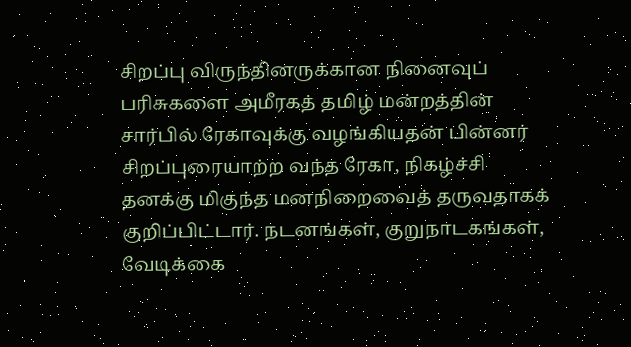சிறப்பு விருந்தினருக்கான நினைவுப் பரிசுகளை அமீரகத் தமிழ் மன்றத்தின் சார்பில் ரேகாவுக்கு வழங்கியதன் பின்னர் சிறப்புரையாற்ற வந்த ரேகா, நிகழ்ச்சி தனக்கு மிகுந்த மனநிறைவைத் தருவதாகக் குறிப்பிட்டார். நடனங்கள், குறுநாடகங்கள், வேடிக்கை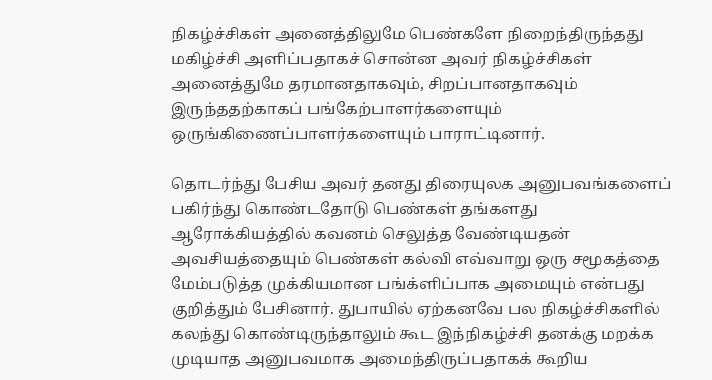நிகழ்ச்சிகள் அனைத்திலுமே பெண்களே நிறைந்திருந்தது மகிழ்ச்சி அளிப்பதாகச் சொன்ன அவர் நிகழ்ச்சிகள் அனைத்துமே தரமானதாகவும், சிறப்பானதாகவும் இருந்ததற்காகப் பங்கேற்பாளர்களையும் ஒருங்கிணைப்பாளர்களையும் பாராட்டினார்.

தொடர்ந்து பேசிய அவர் தனது திரையுலக அனுபவங்களைப் பகிர்ந்து கொண்டதோடு பெண்கள் தங்களது ஆரோக்கியத்தில் கவனம் செலுத்த வேண்டியதன் அவசியத்தையும் பெண்கள் கல்வி எவ்வாறு ஒரு சமூகத்தை மேம்படுத்த முக்கியமான பங்க்ளிப்பாக அமையும் என்பது குறித்தும் பேசினார். துபாயில் ஏற்கனவே பல நிகழ்ச்சிகளில் கலந்து கொண்டிருந்தாலும் கூட இந்நிகழ்ச்சி தனக்கு மறக்க முடியாத அனுபவமாக அமைந்திருப்பதாகக் கூறிய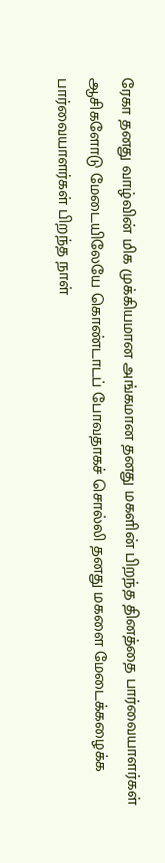ரேகா தனது வாழ்வின் மிக முக்கியமான அங்கமான தனது மகளின் பிறந்த தினத்தை பார்வையாளர்கள் ஆசிகளோடு மேடையிலேயே கொண்டாடப் போவதாகச் சொல்லி தனது மகளை மேடைக்கழைக்க பார்வையாளர்கள் பிறந்த நாள்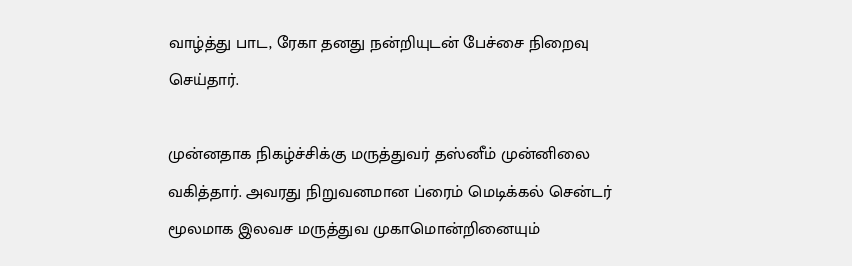வாழ்த்து பாட, ரேகா தனது நன்றியுடன் பேச்சை நிறைவு செய்தார்.

முன்னதாக நிகழ்ச்சிக்கு மருத்துவர் தஸ்னீம் முன்னிலை வகித்தார். அவரது நிறுவனமான ப்ரைம் மெடிக்கல் சென்டர் மூலமாக இலவச மருத்துவ முகாமொன்றினையும்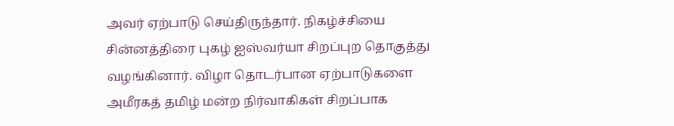அவர் ஏற்பாடு செய்திருந்தார். நிகழ்ச்சியை சின்னத்திரை புகழ் ஐஸ்வர்யா சிறப்புற தொகுத்து வழங்கினார். விழா தொடர்பான ஏற்பாடுகளை அமீரகத் தமிழ் மன்ற நிர்வாகிகள் சிறப்பாக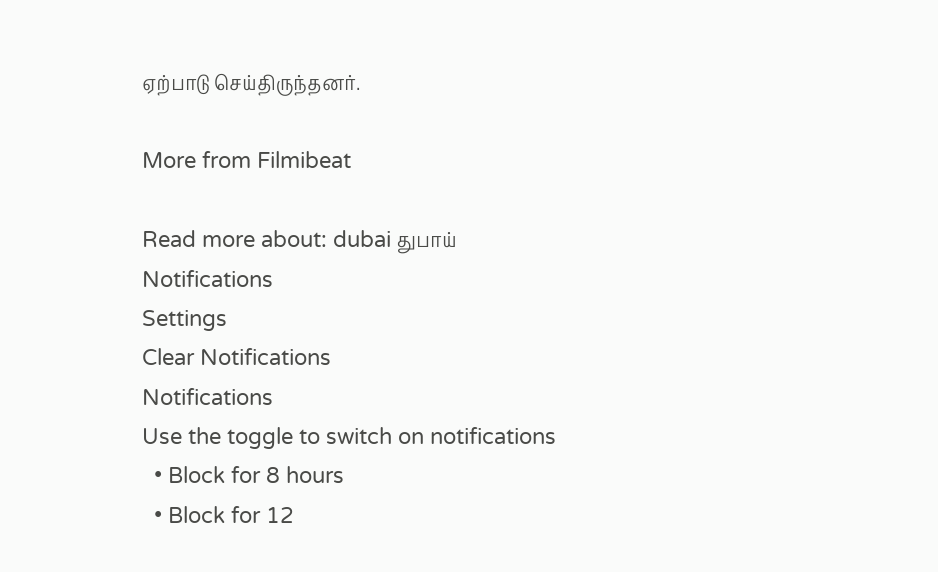ஏற்பாடு செய்திருந்தனர்.

More from Filmibeat

Read more about: dubai துபாய்
Notifications
Settings
Clear Notifications
Notifications
Use the toggle to switch on notifications
  • Block for 8 hours
  • Block for 12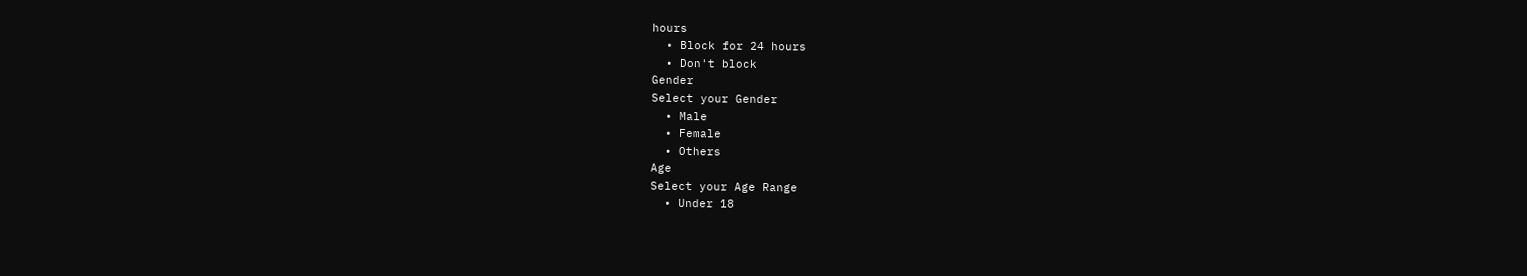hours
  • Block for 24 hours
  • Don't block
Gender
Select your Gender
  • Male
  • Female
  • Others
Age
Select your Age Range
  • Under 18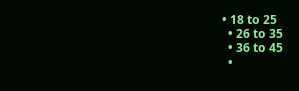• 18 to 25
  • 26 to 35
  • 36 to 45
  •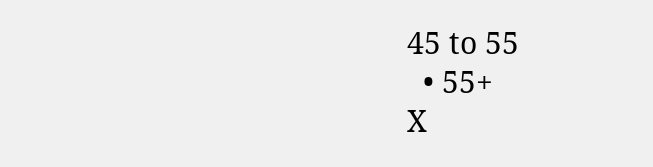45 to 55
  • 55+
X